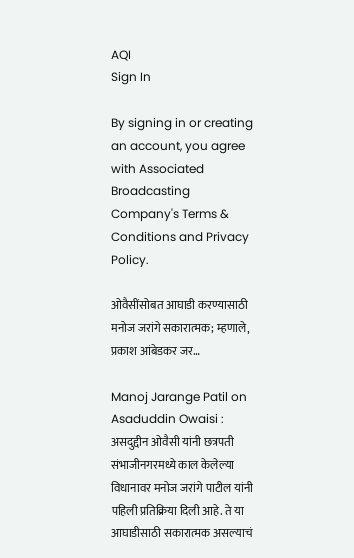AQI
Sign In

By signing in or creating an account, you agree with Associated Broadcasting Company's Terms & Conditions and Privacy Policy.

ओवैसींसोबत आघाडी करण्यासाठी मनोज जरांगे सकारात्मक; म्हणाले, प्रकाश आंबेडकर जर…

Manoj Jarange Patil on Asaduddin Owaisi : असदुद्दीन ओवैसी यांनी छत्रपती संभाजीनगरमध्ये काल केलेल्या विधानावर मनोज जरांगे पाटील यांनी पहिली प्रतिक्रिया दिली आहे. ते या आघाडीसाठी सकारात्मक असल्याचं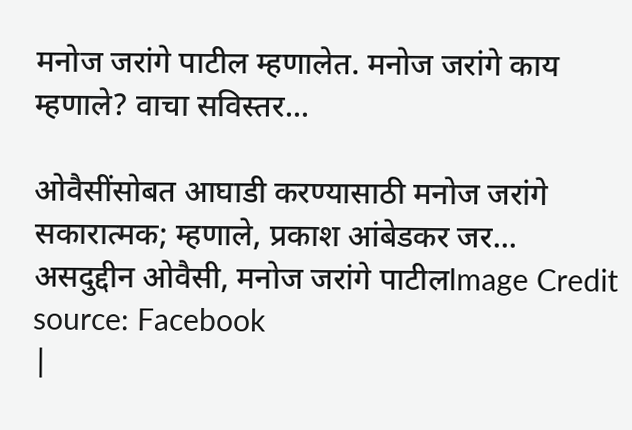मनोज जरांगे पाटील म्हणालेत. मनोज जरांगे काय म्हणाले? वाचा सविस्तर...

ओवैसींसोबत आघाडी करण्यासाठी मनोज जरांगे सकारात्मक; म्हणाले, प्रकाश आंबेडकर जर...
असदुद्दीन ओवैसी, मनोज जरांगे पाटीलImage Credit source: Facebook
|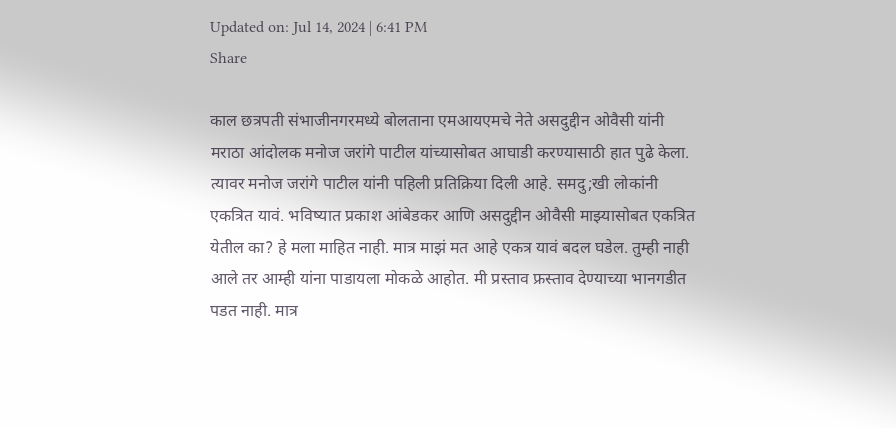Updated on: Jul 14, 2024 | 6:41 PM
Share

काल छत्रपती संभाजीनगरमध्ये बोलताना एमआयएमचे नेते असदुद्दीन ओवैसी यांनी मराठा आंदोलक मनोज जरांगे पाटील यांच्यासोबत आघाडी करण्यासाठी हात पुढे केला. त्यावर मनोज जरांगे पाटील यांनी पहिली प्रतिक्रिया दिली आहे. समदु;खी लोकांनी एकत्रित यावं. भविष्यात प्रकाश आंबेडकर आणि असदुद्दीन ओवैसी माझ्यासोबत एकत्रित येतील का? हे मला माहित नाही. मात्र माझं मत आहे एकत्र यावं बदल घडेल. तुम्ही नाही आले तर आम्ही यांना पाडायला मोकळे आहोत. मी प्रस्ताव फ्रस्ताव देण्याच्या भानगडीत पडत नाही. मात्र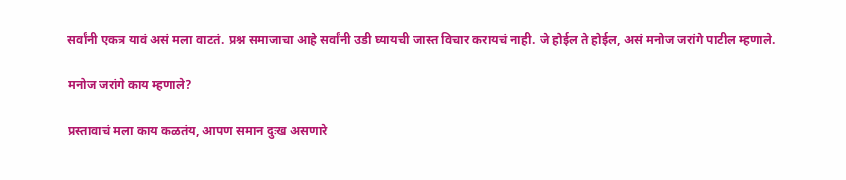सर्वांनी एकत्र यावं असं मला वाटतं. प्रश्न समाजाचा आहे सर्वांनी उडी घ्यायची जास्त विचार करायचं नाही. जे होईल ते होईल, असं मनोज जरांगे पाटील म्हणाले.

मनोज जरांगे काय म्हणाले?

प्रस्तावाचं मला काय कळतंय, आपण समान दुःख असणारे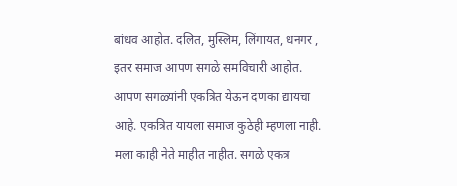बांधव आहोत. दलित, मुस्लिम, लिंगायत, धनगर , इतर समाज आपण सगळे समविचारी आहोत. आपण सगळ्यांनी एकत्रित येऊन दणका द्यायचा आहे. एकत्रित यायला समाज कुठेही म्हणला नाही. मला काही नेते माहीत नाहीत. सगळे एकत्र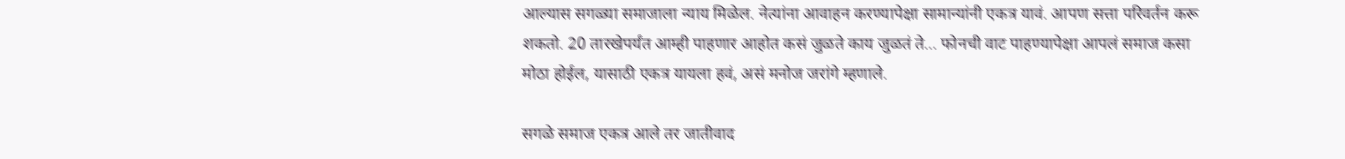आल्यास सगळ्या समाजाला न्याय मिळेल. नेत्यांना आवाहन करण्यापेक्षा सामान्यांनी एकत्र यावं. आपण सत्ता परिवर्तन करू शकतो. 20 तारखेपर्यंत आम्ही पाहणार आहोत कसं जुळते काय जुळतं ते… फोनची वाट पाहण्यापेक्षा आपलं समाज कसा मोठा होईल, यासाठी एकत्र यायला हवं, असं मनोज जरांगे म्हणाले.

सगळे समाज एकत्र आले तर जातीवाद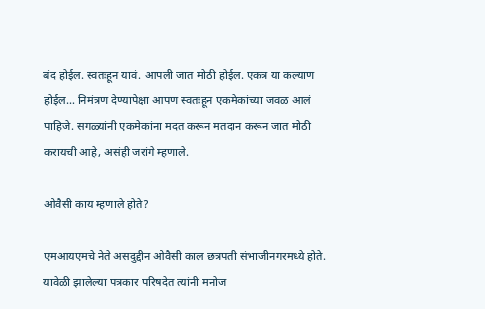बंद होईल. स्वतःहून यावं. आपली जात मोठी होईल. एकत्र या कल्याण होईल… निमंत्रण देण्यापेक्षा आपण स्वतःहून एकमेकांच्या जवळ आलं पाहिजे. सगळ्यांनी एकमेकांना मदत करून मतदान करून जात मोठी करायची आहे, असंही जरांगे म्हणाले.

ओवैसी काय म्हणाले होते?

एमआयएमचे नेते असदुद्दीन ओवैसी काल छत्रपती संभाजीनगरमध्ये होते. यावेळी झालेल्या पत्रकार परिषदेत त्यांनी मनोज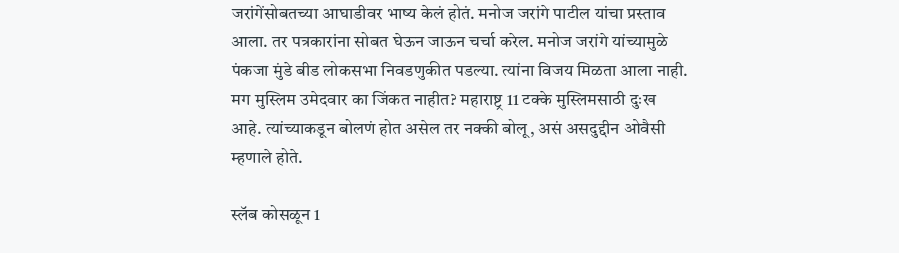जरांगेंसोबतच्या आघाडीवर भाष्य केलं होतं. मनोज जरांगे पाटील यांचा प्रस्ताव आला. तर पत्रकारांना सोबत घेऊन जाऊन चर्चा करेल. मनोज जरांगे यांच्यामुळे पंकजा मुंडे बीड लोकसभा निवडणुकीत पडल्या. त्यांना विजय मिळता आला नाही. मग मुस्लिम उमेदवार का जिंकत नाहीत? महाराष्ट्र 11 टक्के मुस्लिमसाठी दुःख आहे. त्यांच्याकडून बोलणं होत असेल तर नक्की बोलू, असं असदुद्दीन ओवैसी म्हणाले होते.

स्लॅब कोसळून 1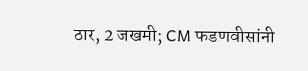ठार, 2 जखमी; CM फडणवीसांनी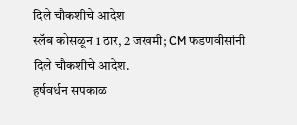दिले चौकशीचे आदेश
स्लॅब कोसळून 1 ठार, 2 जखमी; CM फडणवीसांनी दिले चौकशीचे आदेश.
हर्षवर्धन सपकाळ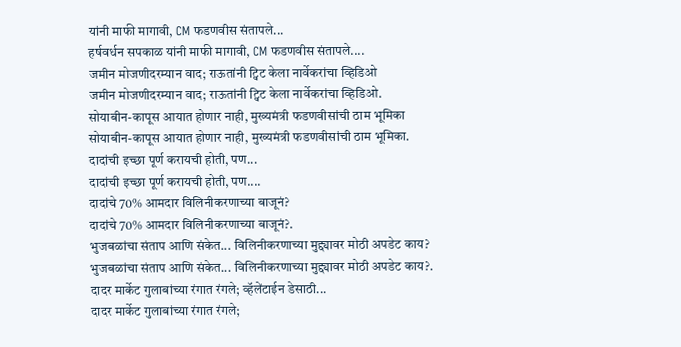यांनी माफी मागावी, CM फडणवीस संतापले...
हर्षवर्धन सपकाळ यांनी माफी मागावी, CM फडणवीस संतापले....
जमीन मोजणीदरम्यान वाद; राऊतांनी ट्विट केला नार्वेकरांचा व्हिडिओ
जमीन मोजणीदरम्यान वाद; राऊतांनी ट्विट केला नार्वेकरांचा व्हिडिओ.
सोयाबीन-कापूस आयात होणार नाही, मुख्यमंत्री फडणवीसांची ठाम भूमिका
सोयाबीन-कापूस आयात होणार नाही, मुख्यमंत्री फडणवीसांची ठाम भूमिका.
दादांची इच्छा पूर्ण करायची होती, पण...
दादांची इच्छा पूर्ण करायची होती, पण....
दादांचे 70% आमदार विलिनीकरणाच्या बाजूनं?
दादांचे 70% आमदार विलिनीकरणाच्या बाजूनं?.
भुजबळांचा संताप आणि संकेत... विलिनीकरणाच्या मुद्द्यावर मोठी अपडेट काय?
भुजबळांचा संताप आणि संकेत... विलिनीकरणाच्या मुद्द्यावर मोठी अपडेट काय?.
दादर मार्केट गुलाबांच्या रंगात रंगले; व्हॅलेंटाईन डेसाठी...
दादर मार्केट गुलाबांच्या रंगात रंगले;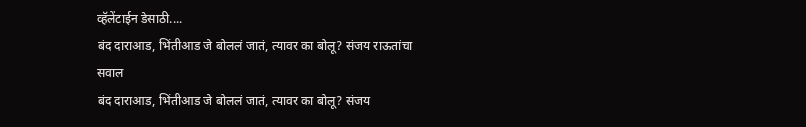व्हॅलेंटाईन डेसाठी....
बंद दाराआड, भिंतीआड जे बोललं जातं, त्यावर का बोलू? संजय राऊतांचा सवाल
बंद दाराआड, भिंतीआड जे बोललं जातं, त्यावर का बोलू? संजय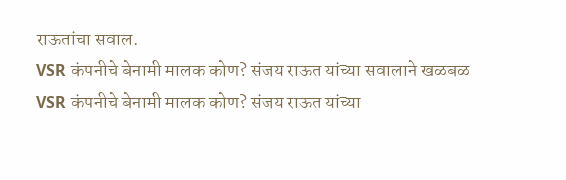राऊतांचा सवाल.
VSR कंपनीचे बेनामी मालक कोण? संजय राऊत यांच्या सवालाने खळबळ
VSR कंपनीचे बेनामी मालक कोण? संजय राऊत यांच्या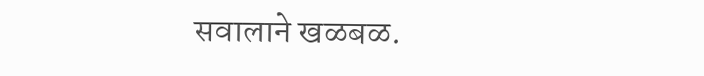सवालाने खळबळ.